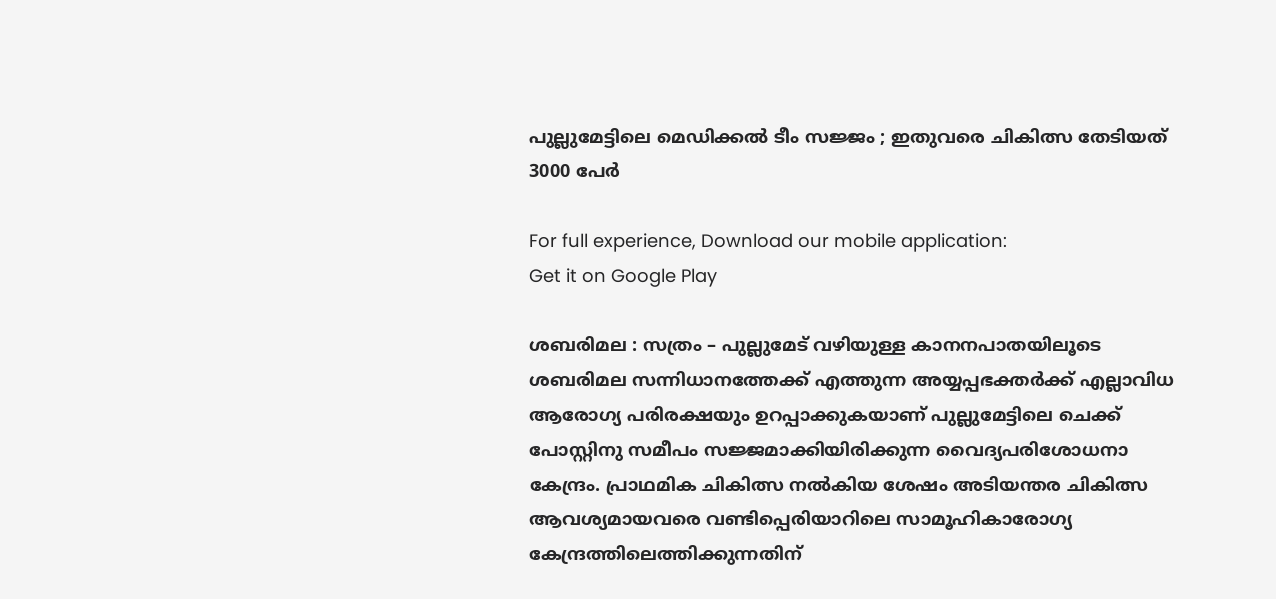പുല്ലുമേട്ടിലെ മെഡിക്കല്‍ ടീം സജ്ജം ; ഇതുവരെ ചികിത്സ തേടിയത് 3000 പേര്‍

For full experience, Download our mobile application:
Get it on Google Play

ശബരിമല : സത്രം – പുല്ലുമേട് വഴിയുള്ള കാനനപാതയിലൂടെ ശബരിമല സന്നിധാനത്തേക്ക് എത്തുന്ന അയ്യപ്പഭക്തര്‍ക്ക് എല്ലാവിധ ആരോഗ്യ പരിരക്ഷയും ഉറപ്പാക്കുകയാണ് പുല്ലുമേട്ടിലെ ചെക്ക് പോസ്റ്റിനു സമീപം സജ്ജമാക്കിയിരിക്കുന്ന വൈദ്യപരിശോധനാ കേന്ദ്രം. പ്രാഥമിക ചികിത്സ നല്‍കിയ ശേഷം അടിയന്തര ചികിത്സ ആവശ്യമായവരെ വണ്ടിപ്പെരിയാറിലെ സാമൂഹികാരോഗ്യ കേന്ദ്രത്തിലെത്തിക്കുന്നതിന്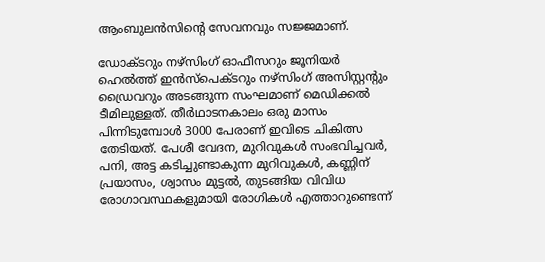ആംബുലന്‍സിന്റെ സേവനവും സജ്ജമാണ്.

ഡോക്ടറും നഴ്‌സിംഗ് ഓഫീസറും ജൂനിയര്‍ ഹെല്‍ത്ത് ഇന്‍സ്‌പെക്ടറും നഴ്‌സിംഗ് അസിസ്റ്റന്റും ഡ്രൈവറും അടങ്ങുന്ന സംഘമാണ് മെഡിക്കല്‍ ടീമിലുള്ളത്. തീര്‍ഥാടനകാലം ഒരു മാസം പിന്നിടുമ്പോള്‍ 3000 പേരാണ് ഇവിടെ ചികിത്സ തേടിയത്. പേശീ വേദന, മുറിവുകള്‍ സംഭവിച്ചവര്‍, പനി, അട്ട കടിച്ചുണ്ടാകുന്ന മുറിവുകള്‍, കണ്ണിന് പ്രയാസം, ശ്വാസം മുട്ടല്‍, തുടങ്ങിയ വിവിധ രോഗാവസ്ഥകളുമായി രോഗികള്‍ എത്താറുണ്ടെന്ന്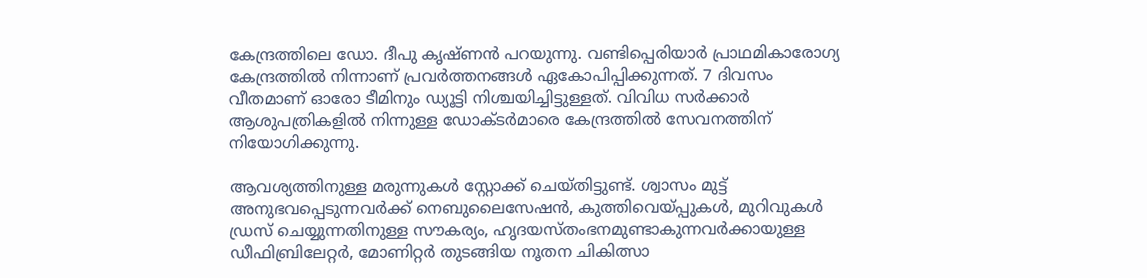കേന്ദ്രത്തിലെ ഡോ. ദീപു കൃഷ്ണന്‍ പറയുന്നു. വണ്ടിപ്പെരിയാര്‍ പ്രാഥമികാരോഗ്യ കേന്ദ്രത്തില്‍ നിന്നാണ് പ്രവര്‍ത്തനങ്ങള്‍ ഏകോപിപ്പിക്കുന്നത്. 7 ദിവസം വീതമാണ് ഓരോ ടീമിനും ഡ്യൂട്ടി നിശ്ചയിച്ചിട്ടുള്ളത്. വിവിധ സര്‍ക്കാര്‍ ആശുപത്രികളില്‍ നിന്നുള്ള ഡോക്ടര്‍മാരെ കേന്ദ്രത്തില്‍ സേവനത്തിന് നിയോഗിക്കുന്നു.

ആവശ്യത്തിനുള്ള മരുന്നുകള്‍ സ്റ്റോക്ക് ചെയ്തിട്ടുണ്ട്. ശ്വാസം മുട്ട് അനുഭവപ്പെടുന്നവര്‍ക്ക് നെബുലൈസേഷന്‍, കുത്തിവെയ്പ്പുകള്‍, മുറിവുകള്‍ ഡ്രസ് ചെയ്യുന്നതിനുള്ള സൗകര്യം, ഹൃദയസ്തംഭനമുണ്ടാകുന്നവര്‍ക്കായുള്ള ഡീഫിബ്രിലേറ്റര്‍, മോണിറ്റര്‍ തുടങ്ങിയ നൂതന ചികിത്സാ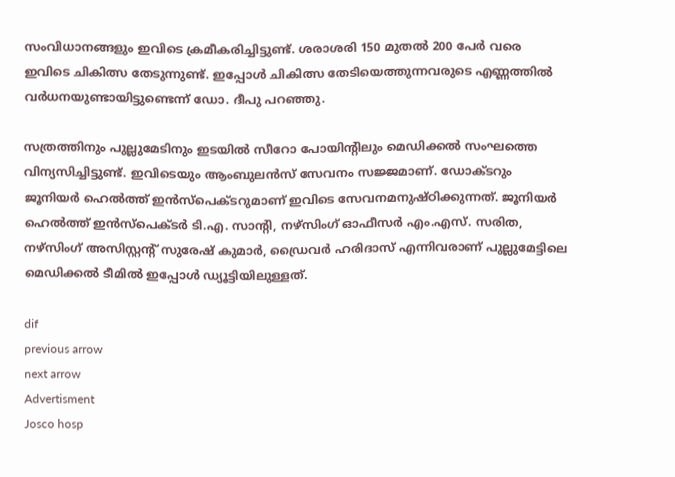സംവിധാനങ്ങളും ഇവിടെ ക്രമീകരിച്ചിട്ടുണ്ട്. ശരാശരി 150 മുതല്‍ 200 പേര്‍ വരെ ഇവിടെ ചികിത്സ തേടുന്നുണ്ട്. ഇപ്പോള്‍ ചികിത്സ തേടിയെത്തുന്നവരുടെ എണ്ണത്തില്‍ വര്‍ധനയുണ്ടായിട്ടുണ്ടെന്ന് ഡോ. ദീപു പറഞ്ഞു.

സത്രത്തിനും പുല്ലുമേടിനും ഇടയില്‍ സീറോ പോയിന്റിലും മെഡിക്കല്‍ സംഘത്തെ വിന്യസിച്ചിട്ടുണ്ട്. ഇവിടെയും ആംബുലന്‍സ് സേവനം സജ്ജമാണ്. ഡോക്ടറും ജൂനിയര്‍ ഹെല്‍ത്ത് ഇന്‍സ്‌പെക്ടറുമാണ് ഇവിടെ സേവനമനുഷ്ഠിക്കുന്നത്. ജൂനിയര്‍ ഹെല്‍ത്ത് ഇന്‍സ്‌പെക്ടര്‍ ടി.എ. സാന്റി, നഴ്‌സിംഗ് ഓഫീസര്‍ എം.എസ്. സരിത, നഴ്‌സിംഗ് അസിസ്റ്റന്റ് സുരേഷ് കുമാര്‍, ഡ്രൈവര്‍ ഹരിദാസ് എന്നിവരാണ് പുല്ലുമേട്ടിലെ മെഡിക്കല്‍ ടീമില്‍ ഇപ്പോള്‍ ഡ്യൂട്ടിയിലുള്ളത്.

dif
previous arrow
next arrow
Advertisment
Josco hosp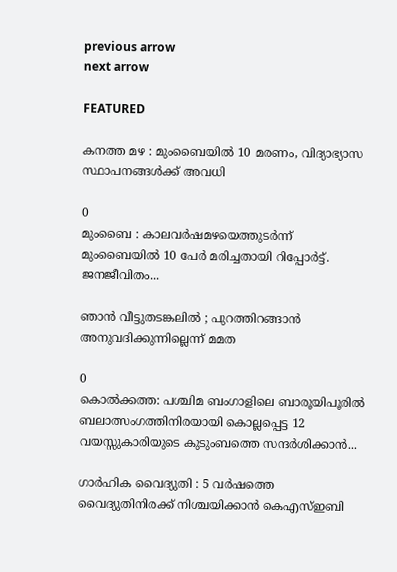previous arrow
next arrow

FEATURED

കനത്ത മഴ : മുംബൈയിൽ 10 മരണം, വിദ്യാഭ്യാസ സ്ഥാപനങ്ങൾക്ക് അവധി

0
മുംബൈ : കാലവർഷമഴയെത്തുടർന്ന് മുംബൈയിൽ 10 പേർ മരിച്ചതായി റിപ്പോർട്ട്. ജനജീവിതം...

ഞാൻ വീട്ടുതടങ്കലിൽ ; പുറത്തിറങ്ങാൻ അനുവദിക്കുന്നില്ലെന്ന് മമത

0
കൊൽക്കത്ത: പശ്ചിമ ബംഗാളിലെ ബാരൂയിപൂരിൽ ബലാത്സംഗത്തിനിരയായി കൊല്ലപ്പെട്ട 12 വയസ്സുകാരിയുടെ കുടുംബത്തെ സന്ദർശിക്കാൻ...

ഗാർഹിക വൈദ്യുതി : 5 വർഷത്തെ വൈദ്യുതിനിരക്ക് നിശ്ചയിക്കാൻ കെഎസ്ഇബി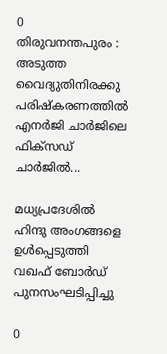0
തിരുവനന്തപുരം : അടുത്ത വൈദ്യുതിനിരക്കു പരിഷ്കരണത്തിൽ എനർജി ചാർജിലെ ഫിക്സഡ് ചാർജിൽ...

മധ്യപ്രദേശിൽ ഹിന്ദു അംഗങ്ങളെ ഉൾപ്പെടുത്തി വഖഫ് ബോർഡ് പുനസംഘടിപ്പിച്ചു

0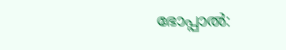ഭോപ്പാൽ: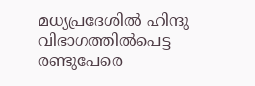മധ്യപ്രദേശിൽ ഹിന്ദു വിഭാഗത്തിൽപെട്ട രണ്ടുപേരെ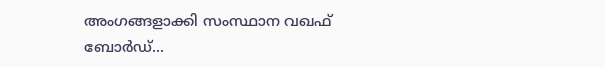അംഗങ്ങളാക്കി സംസ്ഥാന വഖഫ് ബോർഡ്...